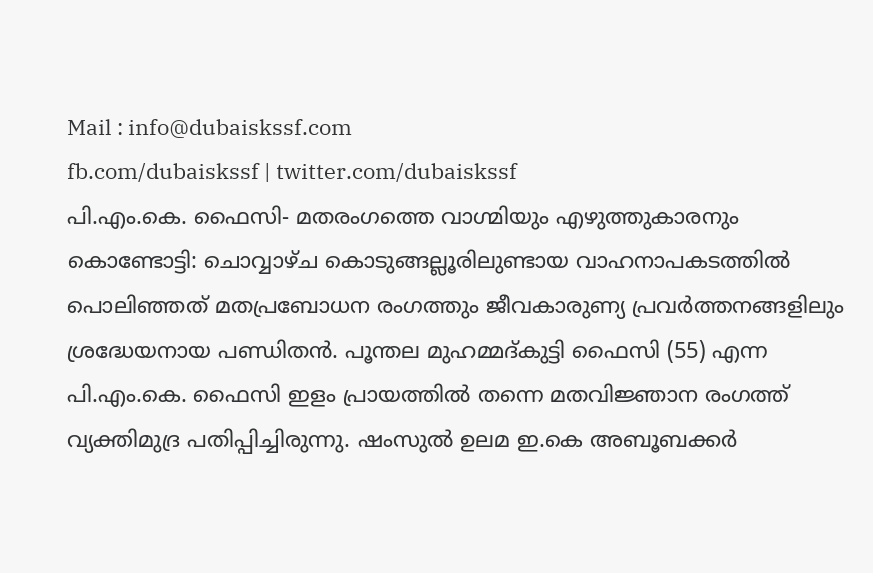Mail : info@dubaiskssf.com
fb.com/dubaiskssf | twitter.com/dubaiskssf
പി.എം.കെ. ഫൈസി- മതരംഗത്തെ വാഗ്മിയും എഴുത്തുകാരനും
കൊണ്ടോട്ടി: ചൊവ്വാഴ്ച കൊടുങ്ങല്ലൂരിലുണ്ടായ വാഹനാപകടത്തില്‍ പൊലിഞ്ഞത് മതപ്രബോധന രംഗത്തും ജീവകാരുണ്യ പ്രവര്‍ത്തനങ്ങളിലും ശ്രദ്ധേയനായ പണ്ഡിതന്‍. പൂന്തല മുഹമ്മദ്കുട്ടി ഫൈസി (55) എന്ന പി.എം.കെ. ഫൈസി ഇളം പ്രായത്തില്‍ തന്നെ മതവിജ്ഞാന രംഗത്ത് വ്യക്തിമുദ്ര പതിപ്പിച്ചിരുന്നു. ഷംസുല്‍ ഉലമ ഇ.കെ അബൂബക്കര്‍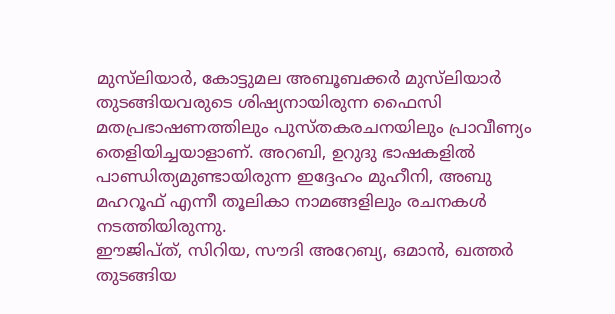മുസ്‌ലിയാര്‍, കോട്ടുമല അബൂബക്കര്‍ മുസ്‌ലിയാര്‍ തുടങ്ങിയവരുടെ ശിഷ്യനായിരുന്ന ഫൈസി മതപ്രഭാഷണത്തിലും പുസ്തകരചനയിലും പ്രാവീണ്യം തെളിയിച്ചയാളാണ്. അറബി, ഉറുദു ഭാഷകളില്‍ പാണ്ഡിത്യമുണ്ടായിരുന്ന ഇദ്ദേഹം മുഹീനി, അബു മഹറൂഫ് എന്നീ തൂലികാ നാമങ്ങളിലും രചനകള്‍ നടത്തിയിരുന്നു.
ഈജിപ്ത്, സിറിയ, സൗദി അറേബ്യ, ഒമാന്‍, ഖത്തര്‍ തുടങ്ങിയ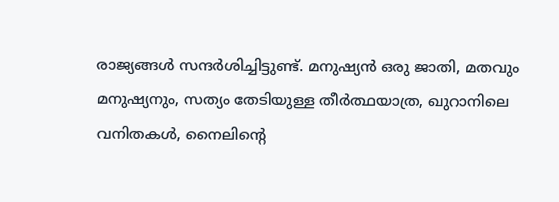രാജ്യങ്ങള്‍ സന്ദര്‍ശിച്ചിട്ടുണ്ട്. മനുഷ്യന്‍ ഒരു ജാതി, മതവും മനുഷ്യനും, സത്യം തേടിയുള്ള തീര്‍ത്ഥയാത്ര, ഖുറാനിലെ വനിതകള്‍, നൈലിന്റെ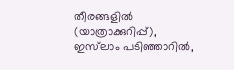തീരങ്ങളില്‍ (യാത്രാക്കുറിപ്പ്), ഇസ്‌ലാം പടിഞ്ഞാറില്‍,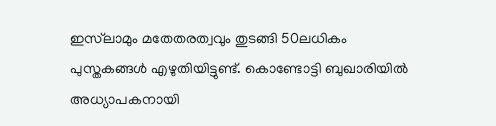ഇസ്‌ലാമും മതേതരത്വവും തുടങ്ങി 50ലധികം പുസ്തകങ്ങള്‍ എഴുതിയിട്ടുണ്ട്. കൊണ്ടോട്ടി ബുഖാരിയില്‍ അധ്യാപകനായി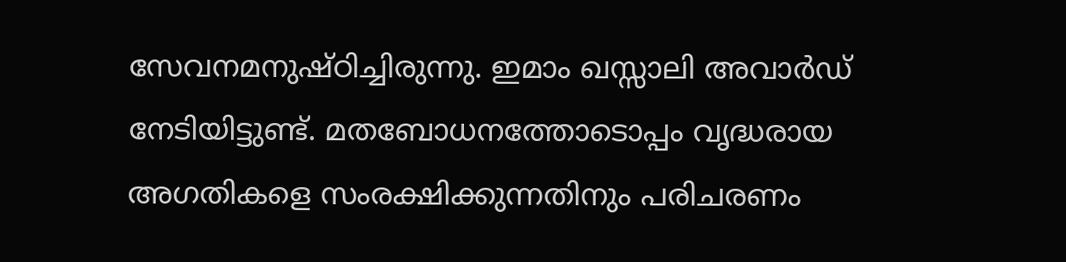സേവനമനുഷ്ഠിച്ചിരുന്നു. ഇമാം ഖസ്സാലി അവാര്‍ഡ് നേടിയിട്ടുണ്ട്. മതബോധനത്തോടൊപ്പം വൃദ്ധരായ അഗതികളെ സംരക്ഷിക്കുന്നതിനും പരിചരണം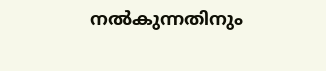നല്‍കുന്നതിനും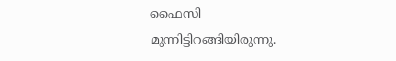ഫൈസി മുന്നിട്ടിറങ്ങിയിരുന്നു.